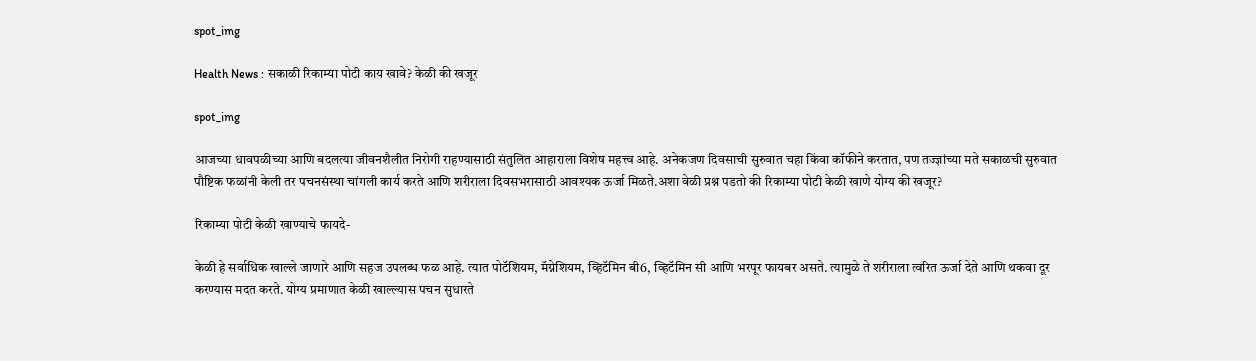spot_img

Health News : सकाळी रिकाम्या पोटी काय खावे? केळी की खजूर

spot_img

आजच्या धावपळीच्या आणि बदलत्या जीवनशैलीत निरोगी राहण्यासाठी संतुलित आहाराला विशेष महत्त्व आहे. अनेकजण दिवसाची सुरुवात चहा किंवा कॉफीने करतात, पण तज्ज्ञांच्या मते सकाळची सुरुवात पौष्टिक फळांनी केली तर पचनसंस्था चांगली कार्य करते आणि शरीराला दिवसभरासाठी आवश्यक ऊर्जा मिळते.अशा वेळी प्रश्न पडतो की रिकाम्या पोटी केळी खाणे योग्य की खजूर?

रिकाम्या पोटी केळी खाण्याचे फायदे-

केळी हे सर्वाधिक खाल्ले जाणारे आणि सहज उपलब्ध फळ आहे. त्यात पोटॅशियम, मॅग्नेशियम, व्हिटॅमिन बी6, व्हिटॅमिन सी आणि भरपूर फायबर असते. त्यामुळे ते शरीराला त्वरित ऊर्जा देते आणि थकवा दूर करण्यास मदत करते. योग्य प्रमाणात केळी खाल्ल्यास पचन सुधारते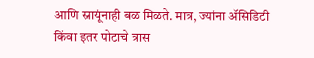आणि स्नायूंनाही बळ मिळते. मात्र, ज्यांना ॲसिडिटी किंवा इतर पोटाचे त्रास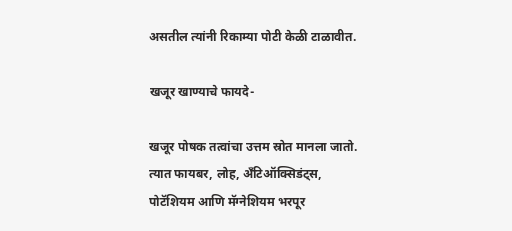असतील त्यांनी रिकाम्या पोटी केळी टाळावीत.

खजूर खाण्याचे फायदे-

खजूर पोषक तत्वांचा उत्तम स्रोत मानला जातो. त्यात फायबर, लोह, अँटिऑक्सिडंट्स, पोटॅशियम आणि मॅग्नेशियम भरपूर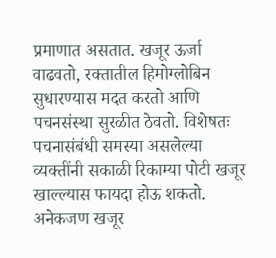प्रमाणात असतात. खजूर ऊर्जा वाढवतो, रक्तातील हिमोग्लोबिन सुधारण्यास मदत करतो आणि पचनसंस्था सुरळीत ठेवतो. विशेषतः पचनासंबंधी समस्या असलेल्या व्यक्तींनी सकाळी रिकाम्या पोटी खजूर खाल्ल्यास फायदा होऊ शकतो. अनेकजण खजूर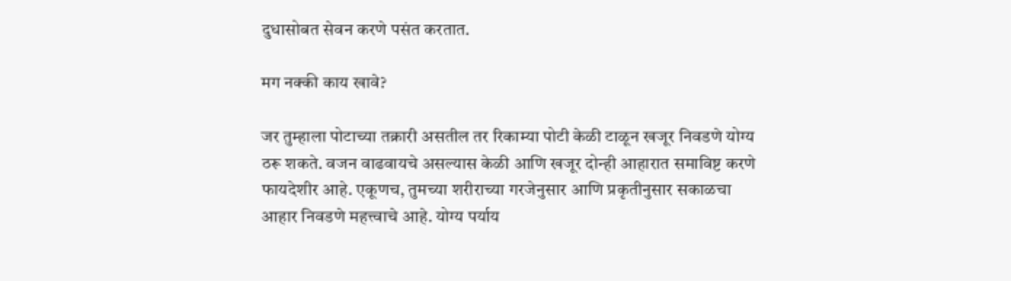दुधासोबत सेवन करणे पसंत करतात.

मग नक्की काय खावे?

जर तुम्हाला पोटाच्या तक्रारी असतील तर रिकाम्या पोटी केळी टाळून खजूर निवडणे योग्य ठरू शकते. वजन वाढवायचे असल्यास केळी आणि खजूर दोन्ही आहारात समाविष्ट करणे फायदेशीर आहे. एकूणच, तुमच्या शरीराच्या गरजेनुसार आणि प्रकृतीनुसार सकाळचा आहार निवडणे महत्त्वाचे आहे. योग्य पर्याय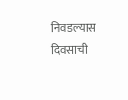निवडल्यास दिवसाची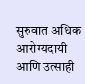सुरुवात अधिक आरोग्यदायी आणि उत्साही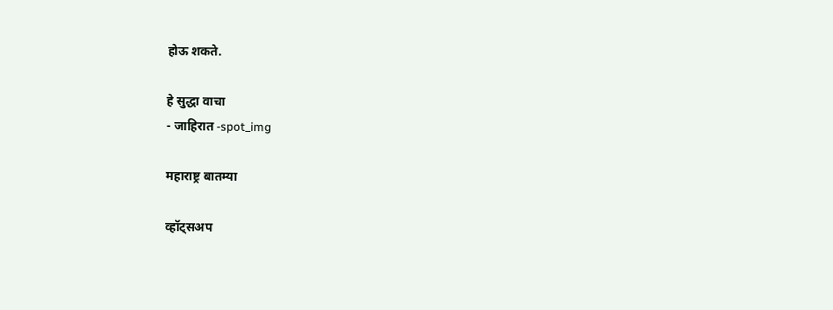होऊ शकते.

हे सुद्धा वाचा
- जाहिरात -spot_img

महाराष्ट्र बातम्या

व्हॉट्सअप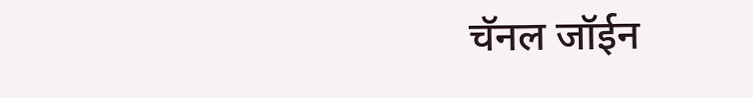चॅनल जॉईन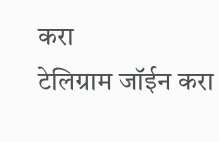करा
टेलिग्राम जॉईन करा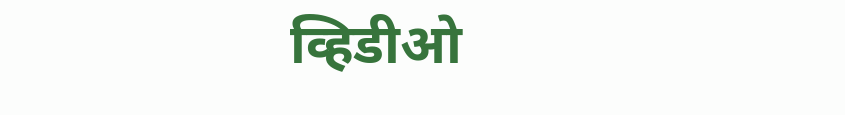व्हिडीओ